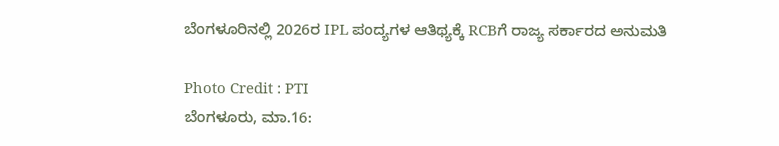ಬೆಂಗಳೂರಿನಲ್ಲಿ 2026ರ IPL ಪಂದ್ಯಗಳ ಆತಿಥ್ಯಕ್ಕೆ RCBಗೆ ರಾಜ್ಯ ಸರ್ಕಾರದ ಅನುಮತಿ

Photo Credit : PTI
ಬೆಂಗಳೂರು, ಮಾ.16: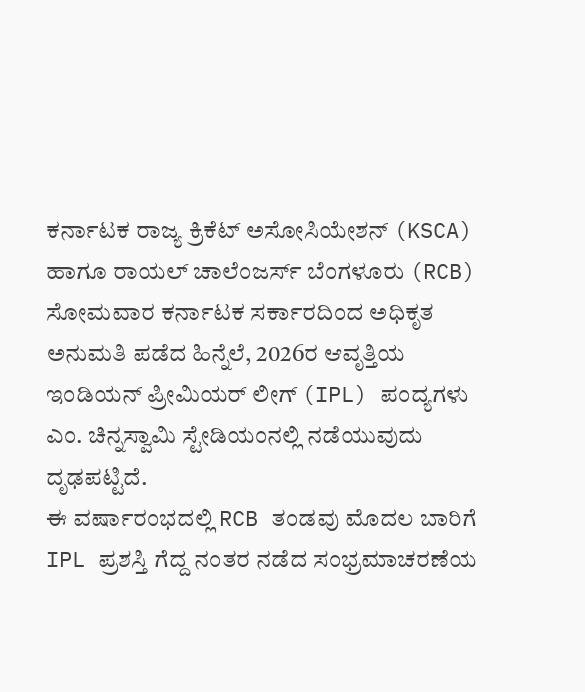ಕರ್ನಾಟಕ ರಾಜ್ಯ ಕ್ರಿಕೆಟ್ ಅಸೋಸಿಯೇಶನ್ (KSCA) ಹಾಗೂ ರಾಯಲ್ ಚಾಲೆಂಜರ್ಸ್ ಬೆಂಗಳೂರು (RCB) ಸೋಮವಾರ ಕರ್ನಾಟಕ ಸರ್ಕಾರದಿಂದ ಅಧಿಕೃತ ಅನುಮತಿ ಪಡೆದ ಹಿನ್ನೆಲೆ, 2026ರ ಆವೃತ್ತಿಯ ಇಂಡಿಯನ್ ಪ್ರೀಮಿಯರ್ ಲೀಗ್ (IPL) ಪಂದ್ಯಗಳು ಎಂ. ಚಿನ್ನಸ್ವಾಮಿ ಸ್ಟೇಡಿಯಂನಲ್ಲಿ ನಡೆಯುವುದು ದೃಢಪಟ್ಟಿದೆ.
ಈ ವರ್ಷಾರಂಭದಲ್ಲಿ RCB ತಂಡವು ಮೊದಲ ಬಾರಿಗೆ IPL ಪ್ರಶಸ್ತಿ ಗೆದ್ದ ನಂತರ ನಡೆದ ಸಂಭ್ರಮಾಚರಣೆಯ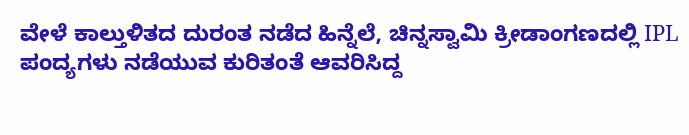ವೇಳೆ ಕಾಲ್ತುಳಿತದ ದುರಂತ ನಡೆದ ಹಿನ್ನೆಲೆ, ಚಿನ್ನಸ್ವಾಮಿ ಕ್ರೀಡಾಂಗಣದಲ್ಲಿ IPL ಪಂದ್ಯಗಳು ನಡೆಯುವ ಕುರಿತಂತೆ ಆವರಿಸಿದ್ದ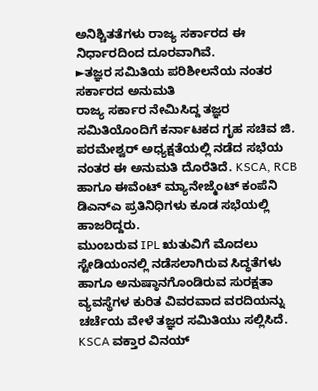ಅನಿಶ್ಚಿತತೆಗಳು ರಾಜ್ಯ ಸರ್ಕಾರದ ಈ ನಿರ್ಧಾರದಿಂದ ದೂರವಾಗಿವೆ.
►ತಜ್ಞರ ಸಮಿತಿಯ ಪರಿಶೀಲನೆಯ ನಂತರ ಸರ್ಕಾರದ ಅನುಮತಿ
ರಾಜ್ಯ ಸರ್ಕಾರ ನೇಮಿಸಿದ್ದ ತಜ್ಞರ ಸಮಿತಿಯೊಂದಿಗೆ ಕರ್ನಾಟಕದ ಗೃಹ ಸಚಿವ ಜಿ. ಪರಮೇಶ್ವರ್ ಅಧ್ಯಕ್ಷತೆಯಲ್ಲಿ ನಡೆದ ಸಭೆಯ ನಂತರ ಈ ಅನುಮತಿ ದೊರೆತಿದೆ. KSCA, RCB ಹಾಗೂ ಈವೆಂಟ್ ಮ್ಯಾನೇಜ್ಮೆಂಟ್ ಕಂಪೆನಿ ಡಿಎನ್ಎ ಪ್ರತಿನಿಧಿಗಳು ಕೂಡ ಸಭೆಯಲ್ಲಿ ಹಾಜರಿದ್ದರು.
ಮುಂಬರುವ IPL ಋತುವಿಗೆ ಮೊದಲು ಸ್ಟೇಡಿಯಂನಲ್ಲಿ ನಡೆಸಲಾಗಿರುವ ಸಿದ್ಧತೆಗಳು ಹಾಗೂ ಅನುಷ್ಠಾನಗೊಂಡಿರುವ ಸುರಕ್ಷತಾ ವ್ಯವಸ್ಥೆಗಳ ಕುರಿತ ವಿವರವಾದ ವರದಿಯನ್ನು ಚರ್ಚೆಯ ವೇಳೆ ತಜ್ಞರ ಸಮಿತಿಯು ಸಲ್ಲಿಸಿದೆ.
KSCA ವಕ್ತಾರ ವಿನಯ್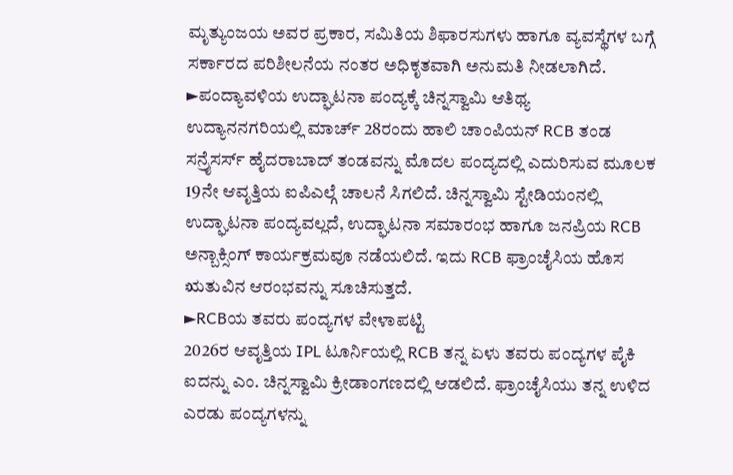ಮೃತ್ಯುಂಜಯ ಅವರ ಪ್ರಕಾರ, ಸಮಿತಿಯ ಶಿಫಾರಸುಗಳು ಹಾಗೂ ವ್ಯವಸ್ಥೆಗಳ ಬಗ್ಗೆ ಸರ್ಕಾರದ ಪರಿಶೀಲನೆಯ ನಂತರ ಅಧಿಕೃತವಾಗಿ ಅನುಮತಿ ನೀಡಲಾಗಿದೆ.
►ಪಂದ್ಯಾವಳಿಯ ಉದ್ಘಾಟನಾ ಪಂದ್ಯಕ್ಕೆ ಚಿನ್ನಸ್ವಾಮಿ ಆತಿಥ್ಯ
ಉದ್ಯಾನನಗರಿಯಲ್ಲಿ ಮಾರ್ಚ್ 28ರಂದು ಹಾಲಿ ಚಾಂಪಿಯನ್ RCB ತಂಡ ಸನ್ರೈಸರ್ಸ್ ಹೈದರಾಬಾದ್ ತಂಡವನ್ನು ಮೊದಲ ಪಂದ್ಯದಲ್ಲಿ ಎದುರಿಸುವ ಮೂಲಕ 19ನೇ ಆವೃತ್ತಿಯ ಐಪಿಎಲ್ಗೆ ಚಾಲನೆ ಸಿಗಲಿದೆ. ಚಿನ್ನಸ್ವಾಮಿ ಸ್ಟೇಡಿಯಂನಲ್ಲಿ ಉದ್ಘಾಟನಾ ಪಂದ್ಯವಲ್ಲದೆ, ಉದ್ಘಾಟನಾ ಸಮಾರಂಭ ಹಾಗೂ ಜನಪ್ರಿಯ RCB ಅನ್ಬಾಕ್ಸಿಂಗ್ ಕಾರ್ಯಕ್ರಮವೂ ನಡೆಯಲಿದೆ. ಇದು RCB ಫ್ರಾಂಚೈಸಿಯ ಹೊಸ ಋತುವಿನ ಆರಂಭವನ್ನು ಸೂಚಿಸುತ್ತದೆ.
►RCBಯ ತವರು ಪಂದ್ಯಗಳ ವೇಳಾಪಟ್ಟಿ
2026ರ ಆವೃತ್ತಿಯ IPL ಟೂರ್ನಿಯಲ್ಲಿ RCB ತನ್ನ ಏಳು ತವರು ಪಂದ್ಯಗಳ ಪೈಕಿ ಐದನ್ನು ಎಂ. ಚಿನ್ನಸ್ವಾಮಿ ಕ್ರೀಡಾಂಗಣದಲ್ಲಿ ಆಡಲಿದೆ. ಫ್ರಾಂಚೈಸಿಯು ತನ್ನ ಉಳಿದ ಎರಡು ಪಂದ್ಯಗಳನ್ನು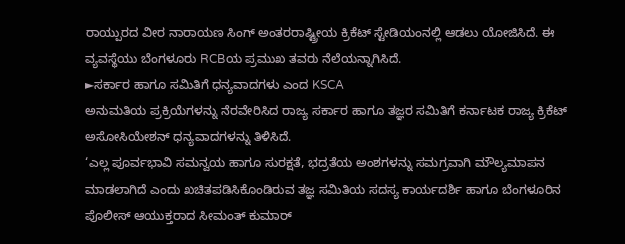ರಾಯ್ಪುರದ ವೀರ ನಾರಾಯಣ ಸಿಂಗ್ ಅಂತರರಾಷ್ಟ್ರೀಯ ಕ್ರಿಕೆಟ್ ಸ್ಟೇಡಿಯಂನಲ್ಲಿ ಆಡಲು ಯೋಜಿಸಿದೆ. ಈ ವ್ಯವಸ್ಥೆಯು ಬೆಂಗಳೂರು RCBಯ ಪ್ರಮುಖ ತವರು ನೆಲೆಯನ್ನಾಗಿಸಿದೆ.
►ಸರ್ಕಾರ ಹಾಗೂ ಸಮಿತಿಗೆ ಧನ್ಯವಾದಗಳು ಎಂದ KSCA
ಅನುಮತಿಯ ಪ್ರಕ್ರಿಯೆಗಳನ್ನು ನೆರವೇರಿಸಿದ ರಾಜ್ಯ ಸರ್ಕಾರ ಹಾಗೂ ತಜ್ಞರ ಸಮಿತಿಗೆ ಕರ್ನಾಟಕ ರಾಜ್ಯ ಕ್ರಿಕೆಟ್ ಅಸೋಸಿಯೇಶನ್ ಧನ್ಯವಾದಗಳನ್ನು ತಿಳಿಸಿದೆ.
‘ಎಲ್ಲ ಪೂರ್ವಭಾವಿ ಸಮನ್ವಯ ಹಾಗೂ ಸುರಕ್ಷತೆ, ಭದ್ರತೆಯ ಅಂಶಗಳನ್ನು ಸಮಗ್ರವಾಗಿ ಮೌಲ್ಯಮಾಪನ ಮಾಡಲಾಗಿದೆ ಎಂದು ಖಚಿತಪಡಿಸಿಕೊಂಡಿರುವ ತಜ್ಞ ಸಮಿತಿಯ ಸದಸ್ಯ ಕಾರ್ಯದರ್ಶಿ ಹಾಗೂ ಬೆಂಗಳೂರಿನ ಪೊಲೀಸ್ ಆಯುಕ್ತರಾದ ಸೀಮಂತ್ ಕುಮಾರ್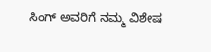ಸಿಂಗ್ ಅವರಿಗೆ ನಮ್ಮ ವಿಶೇಷ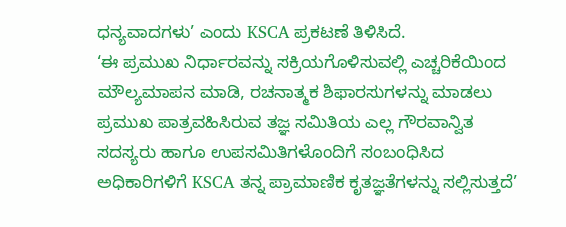ಧನ್ಯವಾದಗಳು’ ಎಂದು KSCA ಪ್ರಕಟಣೆ ತಿಳಿಸಿದೆ.
‘ಈ ಪ್ರಮುಖ ನಿರ್ಧಾರವನ್ನು ಸಕ್ರಿಯಗೊಳಿಸುವಲ್ಲಿ ಎಚ್ಚರಿಕೆಯಿಂದ ಮೌಲ್ಯಮಾಪನ ಮಾಡಿ, ರಚನಾತ್ಮಕ ಶಿಫಾರಸುಗಳನ್ನು ಮಾಡಲು ಪ್ರಮುಖ ಪಾತ್ರವಹಿಸಿರುವ ತಜ್ಞ ಸಮಿತಿಯ ಎಲ್ಲ ಗೌರವಾನ್ವಿತ ಸದಸ್ಯರು ಹಾಗೂ ಉಪಸಮಿತಿಗಳೊಂದಿಗೆ ಸಂಬಂಧಿಸಿದ ಅಧಿಕಾರಿಗಳಿಗೆ KSCA ತನ್ನ ಪ್ರಾಮಾಣಿಕ ಕೃತಜ್ಞತೆಗಳನ್ನು ಸಲ್ಲಿಸುತ್ತದೆ’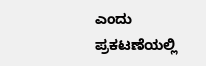ಎಂದು ಪ್ರಕಟಣೆಯಲ್ಲಿ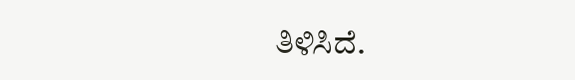ತಿಳಿಸಿದೆ.